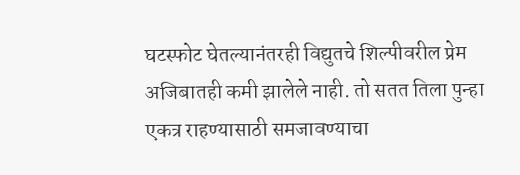घटस्फोट घेतल्यानंतरही विद्युतचे शिल्पीवरील प्रेम अजिबातही कमी झालेले नाही. तो सतत तिला पुन्हा एकत्र राहण्यासाठी समजावण्याचा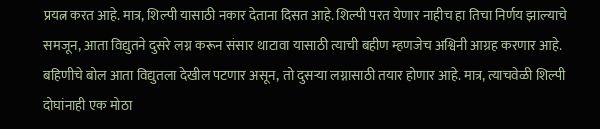प्रयत्न करत आहे. मात्र, शिल्पी यासाठी नकार देताना दिसत आहे. शिल्पी परत येणार नाहीच हा तिचा निर्णय झाल्याचे समजून, आता विद्युतने दुसरे लग्न करून संसार थाटावा यासाठी त्याची बहीण म्हणजेच अश्विनी आग्रह करणार आहे. बहिणीचे बोल आता विद्युतला देखील पटणार असून, तो दुसऱ्या लग्नासाठी तयार होणार आहे. मात्र, त्याचवेळी शिल्पी दोघांनाही एक मोठा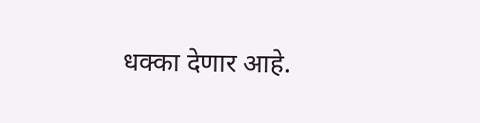धक्का देणार आहे.